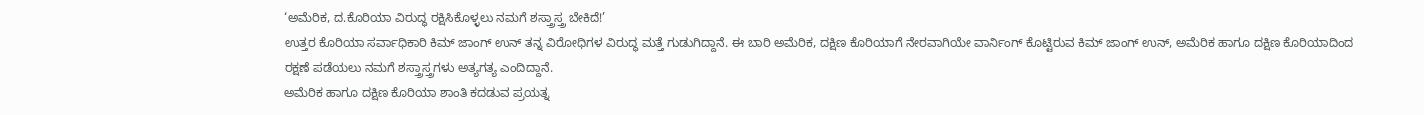‘ಅಮೆರಿಕ, ದ.ಕೊರಿಯಾ ವಿರುದ್ಧ ರಕ್ಷಿಸಿಕೊಳ್ಳಲು ನಮಗೆ ಶಸ್ತ್ರಾಸ್ತ್ರ ಬೇಕಿದೆ!’
ಉತ್ತರ ಕೊರಿಯಾ ಸರ್ವಾಧಿಕಾರಿ ಕಿಮ್ ಜಾಂಗ್ ಉನ್ ತನ್ನ ವಿರೋಧಿಗಳ ವಿರುದ್ಧ ಮತ್ತೆ ಗುಡುಗಿದ್ದಾನೆ. ಈ ಬಾರಿ ಅಮೆರಿಕ, ದಕ್ಷಿಣ ಕೊರಿಯಾಗೆ ನೇರವಾಗಿಯೇ ವಾರ್ನಿಂಗ್ ಕೊಟ್ಟಿರುವ ಕಿಮ್ ಜಾಂಗ್ ಉನ್, ಅಮೆರಿಕ ಹಾಗೂ ದಕ್ಷಿಣ ಕೊರಿಯಾದಿಂದ ರಕ್ಷಣೆ ಪಡೆಯಲು ನಮಗೆ ಶಸ್ತ್ರಾಸ್ತ್ರಗಳು ಅತ್ಯಗತ್ಯ ಎಂದಿದ್ದಾನೆ.
ಅಮೆರಿಕ ಹಾಗೂ ದಕ್ಷಿಣ ಕೊರಿಯಾ ಶಾಂತಿ ಕದಡುವ ಪ್ರಯತ್ನ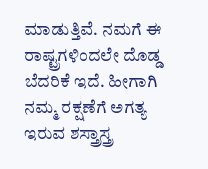ಮಾಡುತ್ತಿವೆ. ನಮಗೆ ಈ ರಾಷ್ಟ್ರಗಳಿಂದಲೇ ದೊಡ್ಡ ಬೆದರಿಕೆ ಇದೆ. ಹೀಗಾಗಿ ನಮ್ಮ ರಕ್ಷಣೆಗೆ ಅಗತ್ಯ ಇರುವ ಶಸ್ತ್ರಾಸ್ತ್ರ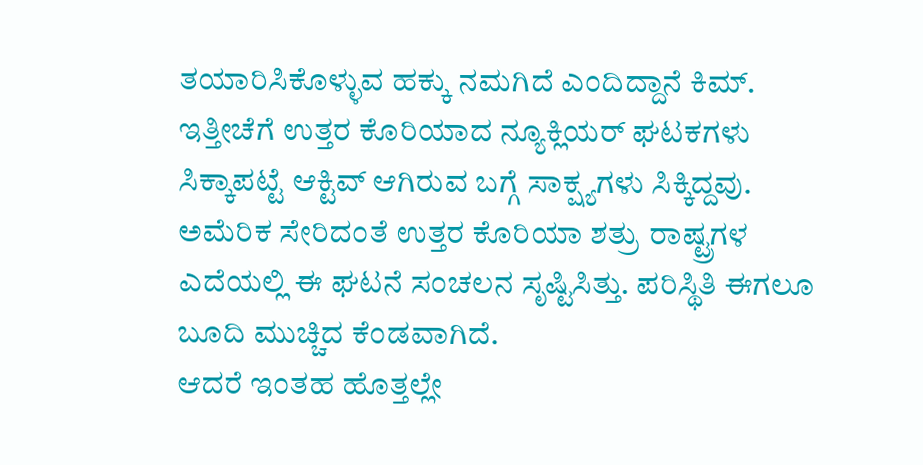ತಯಾರಿಸಿಕೊಳ್ಳುವ ಹಕ್ಕು ನಮಗಿದೆ ಎಂದಿದ್ದಾನೆ ಕಿಮ್.
ಇತ್ತೀಚೆಗೆ ಉತ್ತರ ಕೊರಿಯಾದ ನ್ಯೂಕ್ಲಿಯರ್ ಘಟಕಗಳು ಸಿಕ್ಕಾಪಟ್ಟೆ ಆಕ್ಟಿವ್ ಆಗಿರುವ ಬಗ್ಗೆ ಸಾಕ್ಷ್ಯಗಳು ಸಿಕ್ಕಿದ್ದವು. ಅಮೆರಿಕ ಸೇರಿದಂತೆ ಉತ್ತರ ಕೊರಿಯಾ ಶತ್ರು ರಾಷ್ಟ್ರಗಳ ಎದೆಯಲ್ಲಿ ಈ ಘಟನೆ ಸಂಚಲನ ಸೃಷ್ಟಿಸಿತ್ತು. ಪರಿಸ್ಥಿತಿ ಈಗಲೂ ಬೂದಿ ಮುಚ್ಚಿದ ಕೆಂಡವಾಗಿದೆ.
ಆದರೆ ಇಂತಹ ಹೊತ್ತಲ್ಲೇ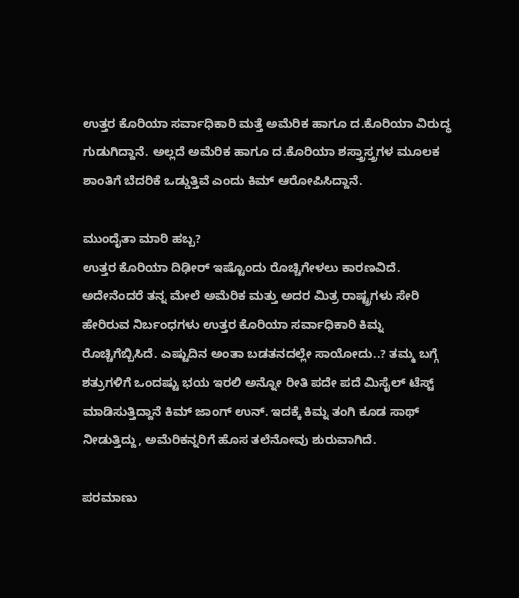ಉತ್ತರ ಕೊರಿಯಾ ಸರ್ವಾಧಿಕಾರಿ ಮತ್ತೆ ಅಮೆರಿಕ ಹಾಗೂ ದ.ಕೊರಿಯಾ ವಿರುದ್ಧ ಗುಡುಗಿದ್ದಾನೆ. ಅಲ್ಲದೆ ಅಮೆರಿಕ ಹಾಗೂ ದ.ಕೊರಿಯಾ ಶಸ್ತ್ರಾಸ್ತ್ರಗಳ ಮೂಲಕ ಶಾಂತಿಗೆ ಬೆದರಿಕೆ ಒಡ್ಡುತ್ತಿವೆ ಎಂದು ಕಿಮ್ ಆರೋಪಿಸಿದ್ದಾನೆ.

ಮುಂದೈತಾ ಮಾರಿ ಹಬ್ಬ?
ಉತ್ತರ ಕೊರಿಯಾ ದಿಢೀರ್ ಇಷ್ಟೊಂದು ರೊಚ್ಚಿಗೇಳಲು ಕಾರಣವಿದೆ. ಅದೇನೆಂದರೆ ತನ್ನ ಮೇಲೆ ಅಮೆರಿಕ ಮತ್ತು ಅದರ ಮಿತ್ರ ರಾಷ್ಟ್ರಗಳು ಸೇರಿ ಹೇರಿರುವ ನಿರ್ಬಂಧಗಳು ಉತ್ತರ ಕೊರಿಯಾ ಸರ್ವಾಧಿಕಾರಿ ಕಿಮ್ನ ರೊಚ್ಚಿಗೆಬ್ಬಿಸಿದೆ. ಎಷ್ಟುದಿನ ಅಂತಾ ಬಡತನದಲ್ಲೇ ಸಾಯೋದು..? ತಮ್ಮ ಬಗ್ಗೆ ಶತ್ರುಗಳಿಗೆ ಒಂದಷ್ಟು ಭಯ ಇರಲಿ ಅನ್ನೋ ರೀತಿ ಪದೇ ಪದೆ ಮಿಸೈಲ್ ಟೆಸ್ಟ್ ಮಾಡಿಸುತ್ತಿದ್ದಾನೆ ಕಿಮ್ ಜಾಂಗ್ ಉನ್. ಇದಕ್ಕೆ ಕಿಮ್ನ ತಂಗಿ ಕೂಡ ಸಾಥ್ ನೀಡುತ್ತಿದ್ದು, ಅಮೆರಿಕನ್ನರಿಗೆ ಹೊಸ ತಲೆನೋವು ಶುರುವಾಗಿದೆ.

ಪರಮಾಣು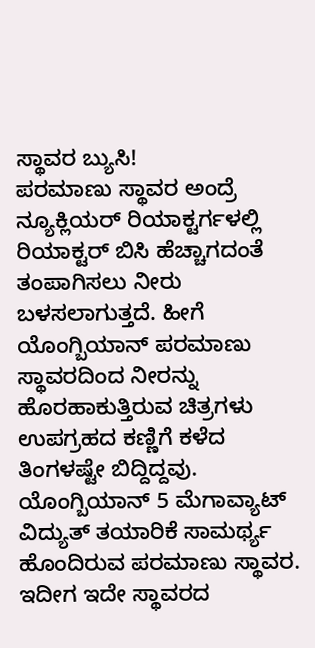ಸ್ಥಾವರ ಬ್ಯುಸಿ!
ಪರಮಾಣು ಸ್ಥಾವರ ಅಂದ್ರೆ ನ್ಯೂಕ್ಲಿಯರ್ ರಿಯಾಕ್ಟರ್ಗಳಲ್ಲಿ ರಿಯಾಕ್ಟರ್ ಬಿಸಿ ಹೆಚ್ಚಾಗದಂತೆ ತಂಪಾಗಿಸಲು ನೀರು ಬಳಸಲಾಗುತ್ತದೆ. ಹೀಗೆ ಯೊಂಗ್ಬಿಯಾನ್ ಪರಮಾಣು ಸ್ಥಾವರದಿಂದ ನೀರನ್ನು ಹೊರಹಾಕುತ್ತಿರುವ ಚಿತ್ರಗಳು ಉಪಗ್ರಹದ ಕಣ್ಣಿಗೆ ಕಳೆದ ತಿಂಗಳಷ್ಟೇ ಬಿದ್ದಿದ್ದವು. ಯೊಂಗ್ಬಿಯಾನ್ 5 ಮೆಗಾವ್ಯಾಟ್ ವಿದ್ಯುತ್ ತಯಾರಿಕೆ ಸಾಮರ್ಥ್ಯ ಹೊಂದಿರುವ ಪರಮಾಣು ಸ್ಥಾವರ. ಇದೀಗ ಇದೇ ಸ್ಥಾವರದ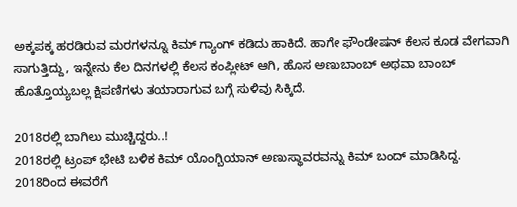ಅಕ್ಕಪಕ್ಕ ಹರಡಿರುವ ಮರಗಳನ್ನೂ ಕಿಮ್ ಗ್ಯಾಂಗ್ ಕಡಿದು ಹಾಕಿದೆ. ಹಾಗೇ ಫೌಂಡೇಷನ್ ಕೆಲಸ ಕೂಡ ವೇಗವಾಗಿ ಸಾಗುತ್ತಿದ್ದು, ಇನ್ನೇನು ಕೆಲ ದಿನಗಳಲ್ಲಿ ಕೆಲಸ ಕಂಪ್ಲೀಟ್ ಆಗಿ, ಹೊಸ ಅಣುಬಾಂಬ್ ಅಥವಾ ಬಾಂಬ್ ಹೊತ್ತೊಯ್ಯಬಲ್ಲ ಕ್ಷಿಪಣಿಗಳು ತಯಾರಾಗುವ ಬಗ್ಗೆ ಸುಳಿವು ಸಿಕ್ಕಿದೆ.

2018ರಲ್ಲಿ ಬಾಗಿಲು ಮುಚ್ಚಿದ್ದರು..!
2018ರಲ್ಲಿ ಟ್ರಂಪ್ ಭೇಟಿ ಬಳಿಕ ಕಿಮ್ ಯೊಂಗ್ಬಿಯಾನ್ ಅಣುಸ್ಥಾವರವನ್ನು ಕಿಮ್ ಬಂದ್ ಮಾಡಿಸಿದ್ದ. 2018ರಿಂದ ಈವರೆಗೆ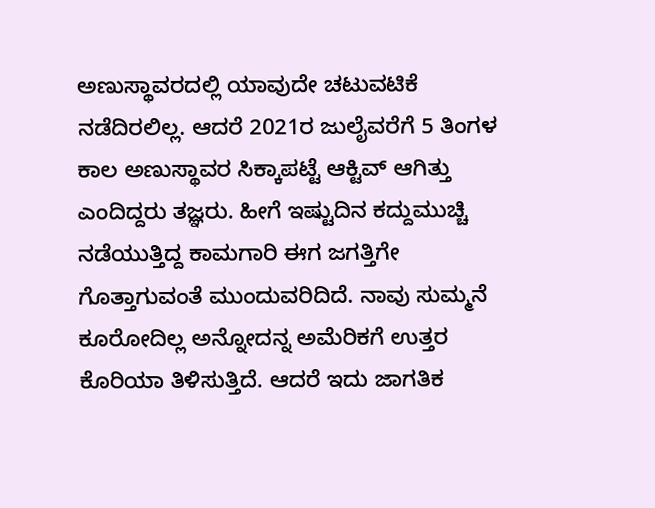ಅಣುಸ್ಥಾವರದಲ್ಲಿ ಯಾವುದೇ ಚಟುವಟಿಕೆ ನಡೆದಿರಲಿಲ್ಲ. ಆದರೆ 2021ರ ಜುಲೈವರೆಗೆ 5 ತಿಂಗಳ ಕಾಲ ಅಣುಸ್ಥಾವರ ಸಿಕ್ಕಾಪಟ್ಟೆ ಆಕ್ಟಿವ್ ಆಗಿತ್ತು ಎಂದಿದ್ದರು ತಜ್ಞರು. ಹೀಗೆ ಇಷ್ಟುದಿನ ಕದ್ದುಮುಚ್ಚಿ ನಡೆಯುತ್ತಿದ್ದ ಕಾಮಗಾರಿ ಈಗ ಜಗತ್ತಿಗೇ ಗೊತ್ತಾಗುವಂತೆ ಮುಂದುವರಿದಿದೆ. ನಾವು ಸುಮ್ಮನೆ ಕೂರೋದಿಲ್ಲ ಅನ್ನೋದನ್ನ ಅಮೆರಿಕಗೆ ಉತ್ತರ ಕೊರಿಯಾ ತಿಳಿಸುತ್ತಿದೆ. ಆದರೆ ಇದು ಜಾಗತಿಕ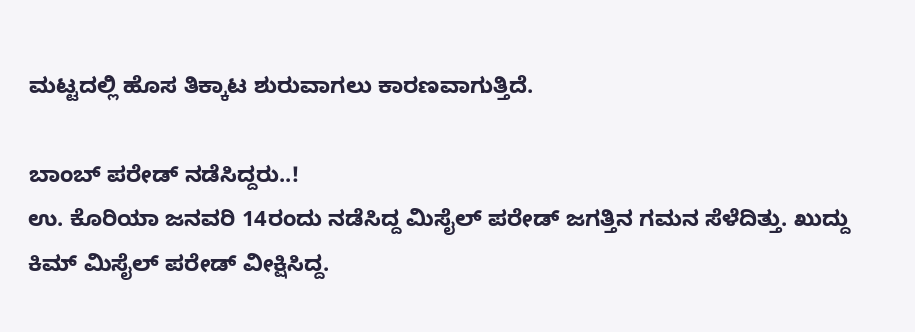ಮಟ್ಟದಲ್ಲಿ ಹೊಸ ತಿಕ್ಕಾಟ ಶುರುವಾಗಲು ಕಾರಣವಾಗುತ್ತಿದೆ.

ಬಾಂಬ್ ಪರೇಡ್ ನಡೆಸಿದ್ದರು..!
ಉ. ಕೊರಿಯಾ ಜನವರಿ 14ರಂದು ನಡೆಸಿದ್ದ ಮಿಸೈಲ್ ಪರೇಡ್ ಜಗತ್ತಿನ ಗಮನ ಸೆಳೆದಿತ್ತು. ಖುದ್ದು ಕಿಮ್ ಮಿಸೈಲ್ ಪರೇಡ್ ವೀಕ್ಷಿಸಿದ್ದ.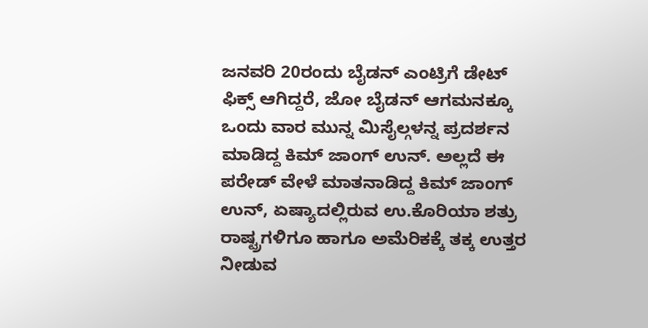ಜನವರಿ 20ರಂದು ಬೈಡನ್ ಎಂಟ್ರಿಗೆ ಡೇಟ್ ಫಿಕ್ಸ್ ಆಗಿದ್ದರೆ, ಜೋ ಬೈಡನ್ ಆಗಮನಕ್ಕೂ ಒಂದು ವಾರ ಮುನ್ನ ಮಿಸೈಲ್ಗಳನ್ನ ಪ್ರದರ್ಶನ ಮಾಡಿದ್ದ ಕಿಮ್ ಜಾಂಗ್ ಉನ್. ಅಲ್ಲದೆ ಈ ಪರೇಡ್ ವೇಳೆ ಮಾತನಾಡಿದ್ದ ಕಿಮ್ ಜಾಂಗ್ ಉನ್, ಏಷ್ಯಾದಲ್ಲಿರುವ ಉ.ಕೊರಿಯಾ ಶತ್ರು ರಾಷ್ಟ್ರಗಳಿಗೂ ಹಾಗೂ ಅಮೆರಿಕಕ್ಕೆ ತಕ್ಕ ಉತ್ತರ ನೀಡುವ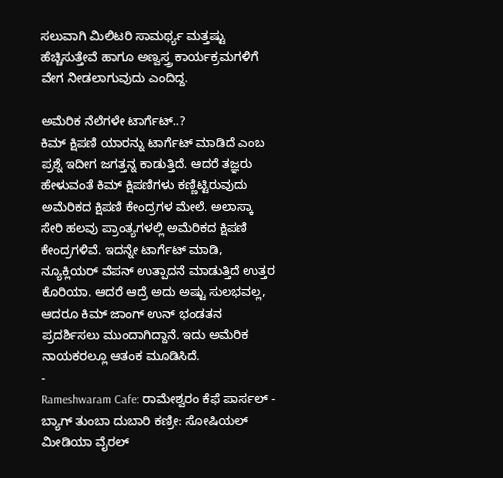ಸಲುವಾಗಿ ಮಿಲಿಟರಿ ಸಾಮರ್ಥ್ಯ ಮತ್ತಷ್ಟು ಹೆಚ್ಚಿಸುತ್ತೇವೆ ಹಾಗೂ ಅಣ್ವಸ್ತ್ರ ಕಾರ್ಯಕ್ರಮಗಳಿಗೆ ವೇಗ ನೀಡಲಾಗುವುದು ಎಂದಿದ್ದ.

ಅಮೆರಿಕ ನೆಲೆಗಳೇ ಟಾರ್ಗೆಟ್..?
ಕಿಮ್ ಕ್ಷಿಪಣಿ ಯಾರನ್ನು ಟಾರ್ಗೆಟ್ ಮಾಡಿದೆ ಎಂಬ ಪ್ರಶ್ನೆ ಇದೀಗ ಜಗತ್ತನ್ನ ಕಾಡುತ್ತಿದೆ. ಆದರೆ ತಜ್ಞರು ಹೇಳುವಂತೆ ಕಿಮ್ ಕ್ಷಿಪಣಿಗಳು ಕಣ್ಣಿಟ್ಟಿರುವುದು ಅಮೆರಿಕದ ಕ್ಷಿಪಣಿ ಕೇಂದ್ರಗಳ ಮೇಲೆ. ಅಲಾಸ್ಕಾ ಸೇರಿ ಹಲವು ಪ್ರಾಂತ್ಯಗಳಲ್ಲಿ ಅಮೆರಿಕದ ಕ್ಷಿಪಣಿ ಕೇಂದ್ರಗಳಿವೆ. ಇದನ್ನೇ ಟಾರ್ಗೆಟ್ ಮಾಡಿ, ನ್ಯೂಕ್ಲಿಯರ್ ವೆಪನ್ ಉತ್ಪಾದನೆ ಮಾಡುತ್ತಿದೆ ಉತ್ತರ ಕೊರಿಯಾ. ಆದರೆ ಆದ್ರೆ ಅದು ಅಷ್ಟು ಸುಲಭವಲ್ಲ, ಆದರೂ ಕಿಮ್ ಜಾಂಗ್ ಉನ್ ಭಂಡತನ ಪ್ರದರ್ಶಿಸಲು ಮುಂದಾಗಿದ್ದಾನೆ. ಇದು ಅಮೆರಿಕ ನಾಯಕರಲ್ಲೂ ಆತಂಕ ಮೂಡಿಸಿದೆ.
-
Rameshwaram Cafe: ರಾಮೇಶ್ವರಂ ಕೆಫೆ ಪಾರ್ಸಲ್ - ಬ್ಯಾಗ್ ತುಂಬಾ ದುಬಾರಿ ಕಣ್ರೀ: ಸೋಷಿಯಲ್ ಮೀಡಿಯಾ ವೈರಲ್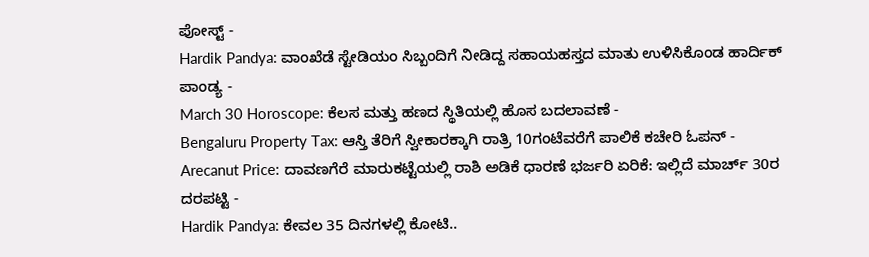ಪೋಸ್ಟ್ -
Hardik Pandya: ವಾಂಖೆಡೆ ಸ್ಟೇಡಿಯಂ ಸಿಬ್ಬಂದಿಗೆ ನೀಡಿದ್ದ ಸಹಾಯಹಸ್ತದ ಮಾತು ಉಳಿಸಿಕೊಂಡ ಹಾರ್ದಿಕ್ ಪಾಂಡ್ಯ -
March 30 Horoscope: ಕೆಲಸ ಮತ್ತು ಹಣದ ಸ್ಥಿತಿಯಲ್ಲಿ ಹೊಸ ಬದಲಾವಣೆ -
Bengaluru Property Tax: ಆಸ್ತಿ ತೆರಿಗೆ ಸ್ವೀಕಾರಕ್ಕಾಗಿ ರಾತ್ರಿ 10ಗಂಟೆವರೆಗೆ ಪಾಲಿಕೆ ಕಚೇರಿ ಓಪನ್ -
Arecanut Price: ದಾವಣಗೆರೆ ಮಾರುಕಟ್ಟೆಯಲ್ಲಿ ರಾಶಿ ಅಡಿಕೆ ಧಾರಣೆ ಭರ್ಜರಿ ಏರಿಕೆ: ಇಲ್ಲಿದೆ ಮಾರ್ಚ್ 30ರ ದರಪಟ್ಟಿ -
Hardik Pandya: ಕೇವಲ 35 ದಿನಗಳಲ್ಲಿ ಕೋಟಿ..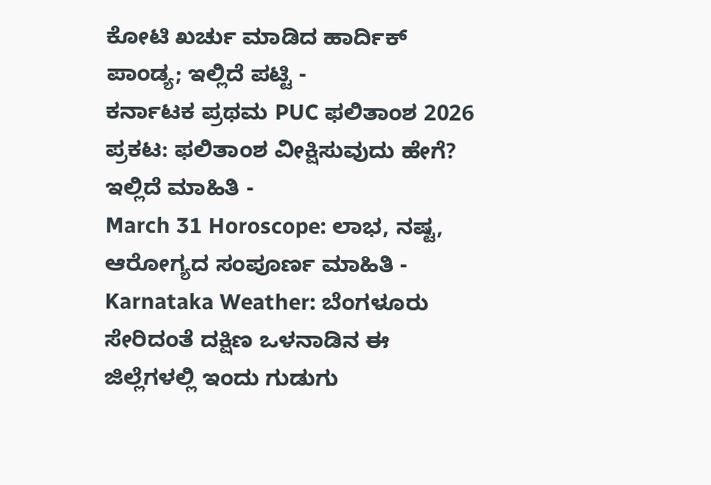ಕೋಟಿ ಖರ್ಚು ಮಾಡಿದ ಹಾರ್ದಿಕ್ ಪಾಂಡ್ಯ; ಇಲ್ಲಿದೆ ಪಟ್ಟಿ -
ಕರ್ನಾಟಕ ಪ್ರಥಮ PUC ಫಲಿತಾಂಶ 2026 ಪ್ರಕಟ: ಫಲಿತಾಂಶ ವೀಕ್ಷಿಸುವುದು ಹೇಗೆ? ಇಲ್ಲಿದೆ ಮಾಹಿತಿ -
March 31 Horoscope: ಲಾಭ, ನಷ್ಟ, ಆರೋಗ್ಯದ ಸಂಪೂರ್ಣ ಮಾಹಿತಿ -
Karnataka Weather: ಬೆಂಗಳೂರು ಸೇರಿದಂತೆ ದಕ್ಷಿಣ ಒಳನಾಡಿನ ಈ ಜಿಲ್ಲೆಗಳಲ್ಲಿ ಇಂದು ಗುಡುಗು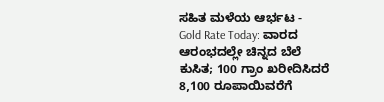ಸಹಿತ ಮಳೆಯ ಆರ್ಭಟ -
Gold Rate Today: ವಾರದ ಆರಂಭದಲ್ಲೇ ಚಿನ್ನದ ಬೆಲೆ ಕುಸಿತ; 100 ಗ್ರಾಂ ಖರೀದಿಸಿದರೆ 8,100 ರೂಪಾಯಿವರೆಗೆ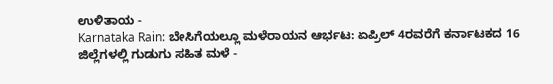ಉಳಿತಾಯ -
Karnataka Rain: ಬೇಸಿಗೆಯಲ್ಲೂ ಮಳೆರಾಯನ ಆರ್ಭಟ: ಏಪ್ರಿಲ್ 4ರವರೆಗೆ ಕರ್ನಾಟಕದ 16 ಜಿಲ್ಲೆಗಳಲ್ಲಿ ಗುಡುಗು ಸಹಿತ ಮಳೆ -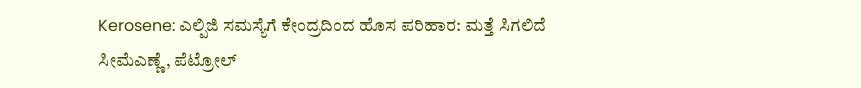Kerosene: ಎಲ್ಪಿಜಿ ಸಮಸ್ಯೆಗೆ ಕೇಂದ್ರದಿಂದ ಹೊಸ ಪರಿಹಾರ: ಮತ್ತೆ ಸಿಗಲಿದೆ ಸೀಮೆಎಣ್ಣೆ, ಪೆಟ್ರೋಲ್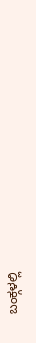ಬಂಕ್ಗಳಲ್ಲಿ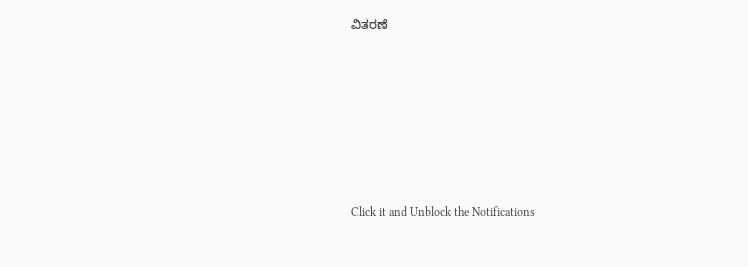ವಿತರಣೆ












Click it and Unblock the Notifications